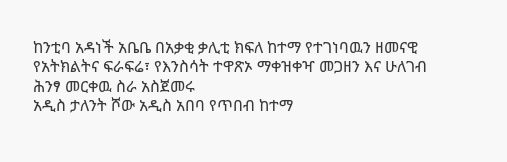ከንቲባ አዳነች አቤቤ በአቃቂ ቃሊቲ ክፍለ ከተማ የተገነባዉን ዘመናዊ የአትክልትና ፍራፍሬ፣ የእንስሳት ተዋጽኦ ማቀዝቀዣ መጋዘን እና ሁለገብ ሕንፃ መርቀዉ ስራ አስጀመሩ
አዲስ ታለንት ሾው አዲስ አበባ የጥበብ ከተማ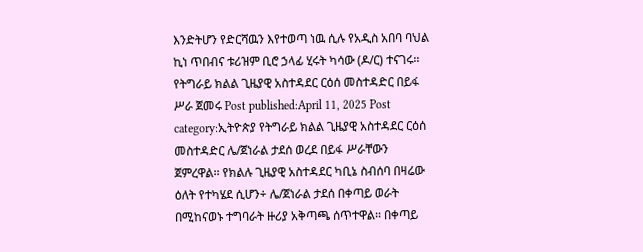እንድትሆን የድርሻዉን እየተወጣ ነዉ ሲሉ የአዲስ አበባ ባህል ኪነ ጥበብና ቱሪዝም ቢሮ ኃላፊ ሂሩት ካሳው (ዶ/ር) ተናገሩ፡፡
የትግራይ ክልል ጊዜያዊ አስተዳደር ርዕሰ መስተዳድር በይፋ ሥራ ጀመሩ Post published:April 11, 2025 Post category:ኢትዮጵያ የትግራይ ክልል ጊዜያዊ አስተዳደር ርዕሰ መስተዳድር ሌ/ጀነራል ታደሰ ወረደ በይፋ ሥራቸውን ጀምረዋል፡፡ የክልሉ ጊዜያዊ አስተዳደር ካቢኔ ስብሰባ በዛሬው ዕለት የተካሄደ ሲሆን÷ ሌ/ጀነራል ታደሰ በቀጣይ ወራት በሚከናወኑ ተግባራት ዙሪያ አቅጣጫ ሰጥተዋል፡፡ በቀጣይ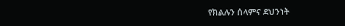የክልሉን ሰላምና ደህንነት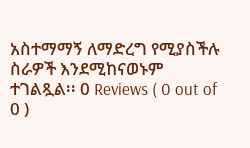አስተማማኝ ለማድረግ የሚያስችሉ ስራዎች እንደሚከናወኑም ተገልጿል፡፡ 0 Reviews ( 0 out of 0 )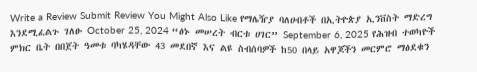Write a Review Submit Review You Might Also Like የማሌዥያ ባለሀብቶች በኢትዮጵያ ኢንቨስት ማድረግ እንደሚፈልጉ ገለፁ October 25, 2024 “ፅኑ መሠረት ብርቱ ሀገር” September 6, 2025 የሕዝብ ተወካዮች ምክር ቤት በበጀት ዓመቱ ባካሄዳቸው 43 መደበኛ እና ልዩ ስብሰባዎች ከ50 በላይ አዋጆችን መርምሮ ማፅደቁን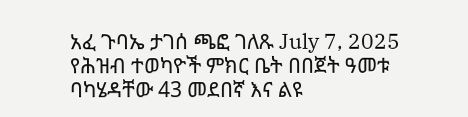አፈ ጉባኤ ታገሰ ጫፎ ገለጹ July 7, 2025
የሕዝብ ተወካዮች ምክር ቤት በበጀት ዓመቱ ባካሄዳቸው 43 መደበኛ እና ልዩ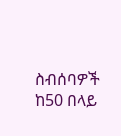ስብሰባዎች ከ50 በላይ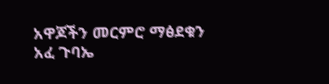አዋጆችን መርምሮ ማፅደቁን አፈ ጉባኤ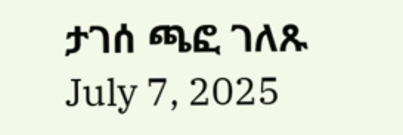ታገሰ ጫፎ ገለጹ July 7, 2025